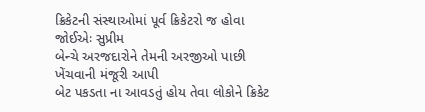ક્રિકેટની સંસ્થાઓમાં પૂર્વ ક્રિકેટરો જ હોવા જોઈએઃ સુપ્રીમ
બેન્ચે અરજદારોને તેમની અરજીઓ પાછી ખેંચવાની મંજૂરી આપી
બેટ પકડતા ના આવડતું હોય તેવા લોકોને ક્રિકેટ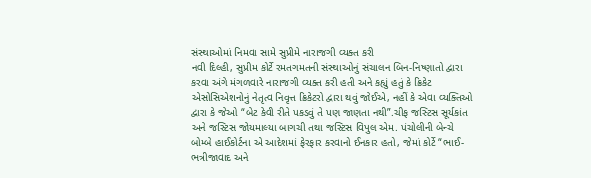સંસ્થાઓમાં નિમવા સામે સુપ્રીમે નારાજગી વ્યક્ત કરી
નવી દિલ્હી, સુપ્રીમ કોર્ટે રમતગમતની સંસ્થાઓનું સંચાલન બિન-નિષ્ણાતો દ્વારા કરવા અંગે મંગળવારે નારાજગી વ્યક્ત કરી હતી અને કહ્યું હતું કે ક્રિકેટ એસોસિએશનોનું નેતૃત્વ નિવૃત્ત ક્રિકેટરો દ્વારા થવું જોઈએ, નહીં કે એવા વ્યક્તિઓ દ્વારા કે જેઓ “બેટ કેવી રીતે પકડવું તે પણ જાણતા નથી”.ચીફ જસ્ટિસ સૂર્યકાંત અને જસ્ટિસ જોયમાલ્યા બાગચી તથા જસ્ટિસ વિપુલ એમ. પંચોલીની બેન્ચે બોમ્બે હાઈકોર્ટના એ આદેશમાં ફેરફાર કરવાનો ઈનકાર હતો, જેમાં કોર્ટે “ભાઈ-ભત્રીજાવાદ અને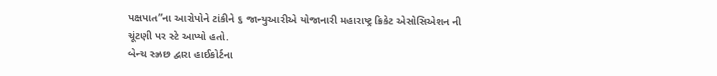પક્ષપાત”ના આરોપોને ટાંકીને ૬ જાન્યુઆરીએ યોજાનારી મહારાષ્ટ્ર ક્રિકેટ એસોસિએશન ની ચૂંટણી પર સ્ટે આપ્યો હતો.
બેન્ચ સ્ઝ્રછ દ્વારા હાઈકોર્ટના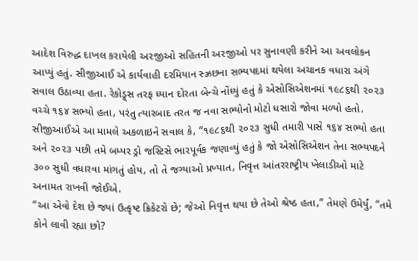આદેશ વિરુદ્ધ દાખલ કરાયેલી અરજીઓ સહિતની અરજીઓ પર સુનાવણી કરીને આ અવલોકન આપ્યું હતું. સીજીઆઈ એ કાર્યવાહી દરમિયાન સ્ઝ્રછના સભ્યપદમાં થયેલા અચાનક વધારા અંગે સવાલ ઉઠાવ્યા હતા. રેકોડ્ર્સ તરફ ધ્યાન દોરતા બેન્ચે નોંધ્યું હતું કે એસોસિએશનમાં ૧૯૮૬થી ૨૦૨૩ વચ્ચે ૧૬૪ સભ્યો હતા, પરંતુ ત્યારબાદ તરત જ નવા સભ્યોનો મોટો ધસારો જોવા મળ્યો હતો. સીજીઆઈએ આ મામલે અકળાઇને સવાલ કે, “૧૯૮૬થી ૨૦૨૩ સુધી તમારી પાસે ૧૬૪ સભ્યો હતા અને ૨૦૨૩ પછી તમે બમ્પર ડ્રો જસ્ટિસે ભારપૂર્વક જણાવ્યું હતું કે જો એસોસિએશન તેના સભ્યપદને ૩૦૦ સુધી વધારવા માંગતું હોય, તો તે જગ્યાઓ પ્રખ્યાત, નિવૃત્ત આંતરરાષ્ટ્રીય ખેલાડીઓ માટે અનામત રાખવી જોઈએ.
“આ એવો દેશ છે જ્યાં ઉત્કૃષ્ટ ક્રિકેટરો છે; જેઓ નિવૃત્ત થયા છે તેઓ શ્રેષ્ઠ હતા,” તેમણે ઉમેર્યું, “તમે કોને લાવી રહ્યા છો?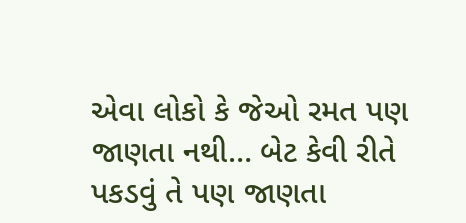એવા લોકો કે જેઓ રમત પણ જાણતા નથી… બેટ કેવી રીતે પકડવું તે પણ જાણતા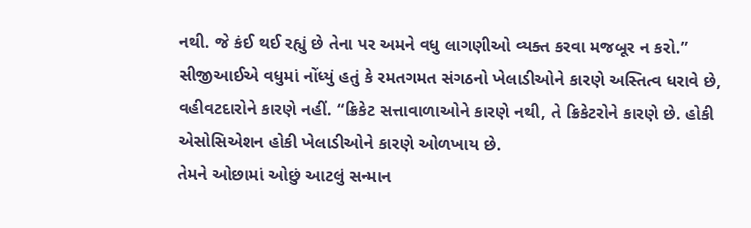નથી. જે કંઈ થઈ રહ્યું છે તેના પર અમને વધુ લાગણીઓ વ્યક્ત કરવા મજબૂર ન કરો.” સીજીઆઈએ વધુમાં નોંધ્યું હતું કે રમતગમત સંગઠનો ખેલાડીઓને કારણે અસ્તિત્વ ધરાવે છે, વહીવટદારોને કારણે નહીં. “ક્રિકેટ સત્તાવાળાઓને કારણે નથી, તે ક્રિકેટરોને કારણે છે. હોકી એસોસિએશન હોકી ખેલાડીઓને કારણે ઓળખાય છે.
તેમને ઓછામાં ઓછું આટલું સન્માન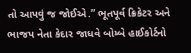તો આપવું જ જોઈએ.” ભૂતપૂર્વ ક્રિકેટર અને ભાજપ નેતા કેદાર જાધવે બોમ્બે હાઈકોર્ટનો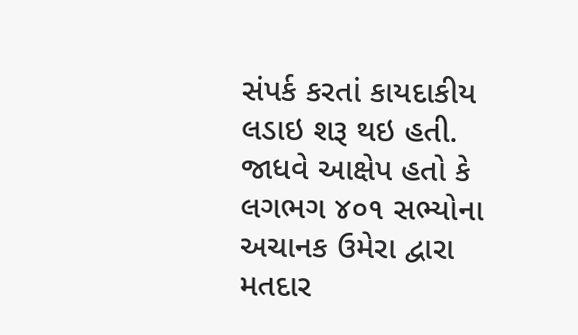સંપર્ક કરતાં કાયદાકીય લડાઇ શરૂ થઇ હતી. જાધવે આક્ષેપ હતો કે લગભગ ૪૦૧ સભ્યોના અચાનક ઉમેરા દ્વારા મતદાર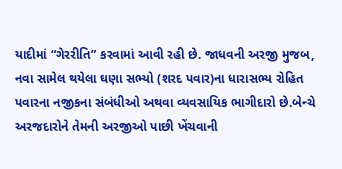યાદીમાં “ગેરરીતિ” કરવામાં આવી રહી છે. જાધવની અરજી મુજબ, નવા સામેલ થયેલા ઘણા સભ્યો (શરદ પવાર)ના ધારાસભ્ય રોહિત પવારના નજીકના સંબંધીઓ અથવા વ્યવસાયિક ભાગીદારો છે.બેન્ચે અરજદારોને તેમની અરજીઓ પાછી ખેંચવાની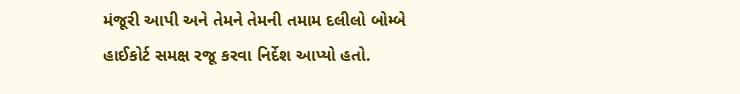મંજૂરી આપી અને તેમને તેમની તમામ દલીલો બોમ્બે હાઈકોર્ટ સમક્ષ રજૂ કરવા નિર્દેશ આપ્યો હતો.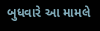બુધવારે આ મામલે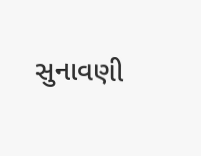સુનાવણી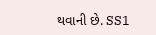થવાની છે. SS1